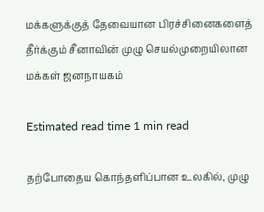மக்களுக்குத் தேவையான பிரச்சினைகளைத் தீர்க்கும் சீனாவின் முழு செயல்முறையிலான மக்கள் ஜனநாயகம்

Estimated read time 1 min read

தற்போதைய கொந்தளிப்பான உலகில், முழு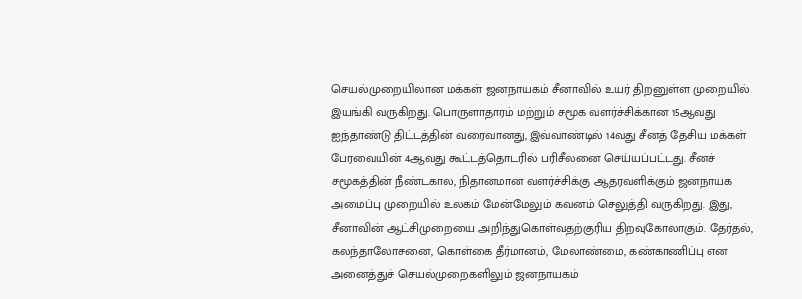செயல்முறையிலான மக்கள் ஜனநாயகம் சீனாவில் உயர் திறனுள்ள முறையில் இயங்கி வருகிறது. பொருளாதாரம் மற்றும் சமூக வளர்ச்சிக்கான 15ஆவது ஐந்தாண்டு திட்டத்தின் வரைவானது, இவ்வாண்டில் 14வது சீனத் தேசிய மக்கள் பேரவையின் 4ஆவது கூட்டத்தொடரில் பரிசீலனை செய்யப்பட்டது. சீனச் சமூகத்தின் நீண்டகால, நிதானமான வளர்ச்சிக்கு ஆதரவளிக்கும் ஜனநாயக அமைப்பு முறையில் உலகம் மேன்மேலும் கவனம் செலுத்தி வருகிறது. இது, சீனாவின் ஆட்சிமுறையை அறிந்துகொள்வதற்குரிய திறவுகோலாகும். தேர்தல், கலந்தாலோசனை, கொள்கை தீர்மானம், மேலாண்மை, கண்காணிப்பு என அனைத்துச் செயல்முறைகளிலும் ஜனநாயகம்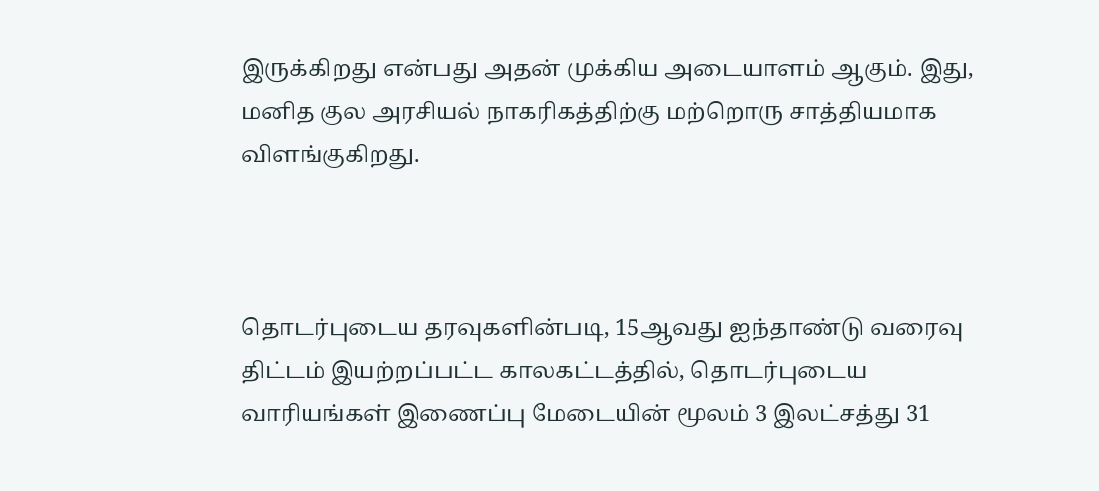இருக்கிறது என்பது அதன் முக்கிய அடையாளம் ஆகும். இது, மனித குல அரசியல் நாகரிகத்திற்கு மற்றொரு சாத்தியமாக விளங்குகிறது.



தொடர்புடைய தரவுகளின்படி, 15ஆவது ஐந்தாண்டு வரைவு திட்டம் இயற்றப்பட்ட காலகட்டத்தில், தொடர்புடைய வாரியங்கள் இணைப்பு மேடையின் மூலம் 3 இலட்சத்து 31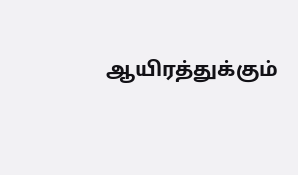ஆயிரத்துக்கும்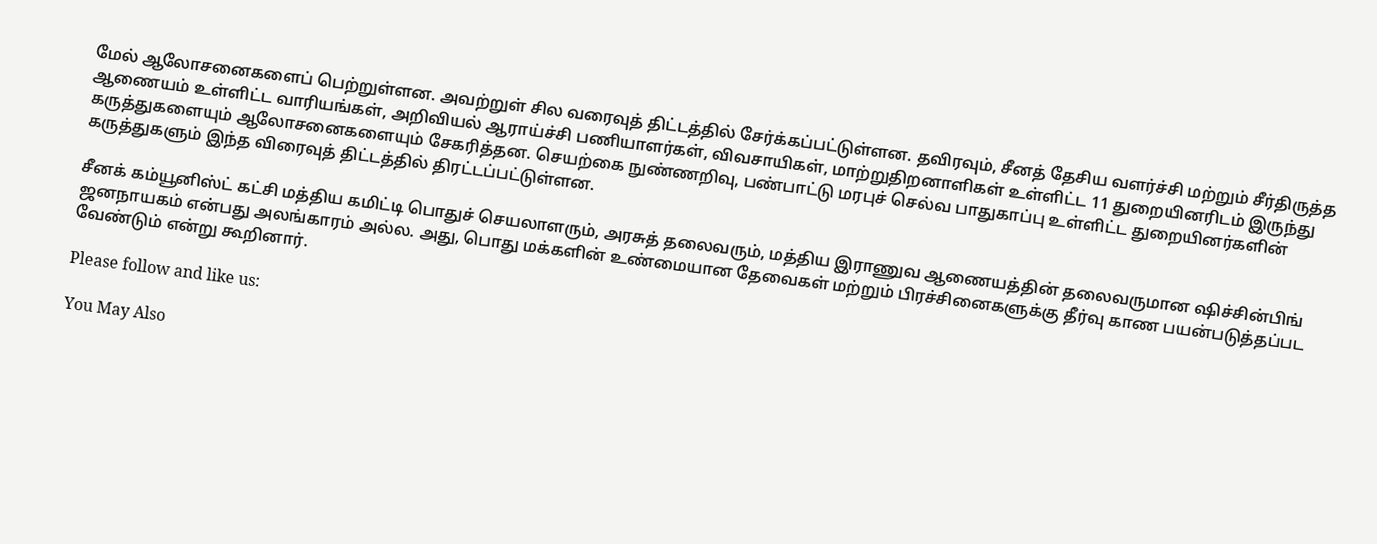மேல் ஆலோசனைகளைப் பெற்றுள்ளன. அவற்றுள் சில வரைவுத் திட்டத்தில் சேர்க்கப்பட்டுள்ளன. தவிரவும், சீனத் தேசிய வளர்ச்சி மற்றும் சீர்திருத்த ஆணையம் உள்ளிட்ட வாரியங்கள், அறிவியல் ஆராய்ச்சி பணியாளர்கள், விவசாயிகள், மாற்றுதிறனாளிகள் உள்ளிட்ட 11 துறையினரிடம் இருந்து கருத்துகளையும் ஆலோசனைகளையும் சேகரித்தன. செயற்கை நுண்ணறிவு, பண்பாட்டு மரபுச் செல்வ பாதுகாப்பு உள்ளிட்ட துறையினர்களின் கருத்துகளும் இந்த விரைவுத் திட்டத்தில் திரட்டப்பட்டுள்ளன.

சீனக் கம்யூனிஸ்ட் கட்சி மத்திய கமிட்டி பொதுச் செயலாளரும், அரசுத் தலைவரும், மத்திய இராணுவ ஆணையத்தின் தலைவருமான ஷிச்சின்பிங் ஜனநாயகம் என்பது அலங்காரம் அல்ல. அது, பொது மக்களின் உண்மையான தேவைகள் மற்றும் பிரச்சினைகளுக்கு தீர்வு காண பயன்படுத்தப்பட வேண்டும் என்று கூறினார்.

Please follow and like us:

You May Also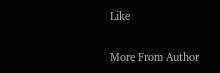Like

More From Author